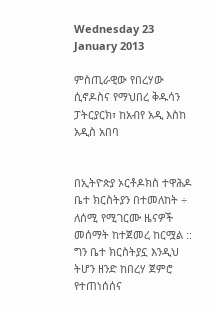Wednesday 23 January 2013

ምስጢራዊው የበረሃው ሲኖዶስና የማህበረ ቅዱሳን ፓትርያርክ፣ ከአብየ አዲ እስከ አዲስ አበባ


በኢትዮጵያ ኦርቶዶክስ ተዋሕዶ ቤተ ክርስትያን በተመለከት ÷ ለሰሚ የሚገርሙ ዜናዎች መሰማት ከተጀመረ ከርሟል :: ግን ቤተ ክርስትያኗ እንዲህ ትሆን ዘንድ ከበረሃ ጀምሮ የተጠነሰሰና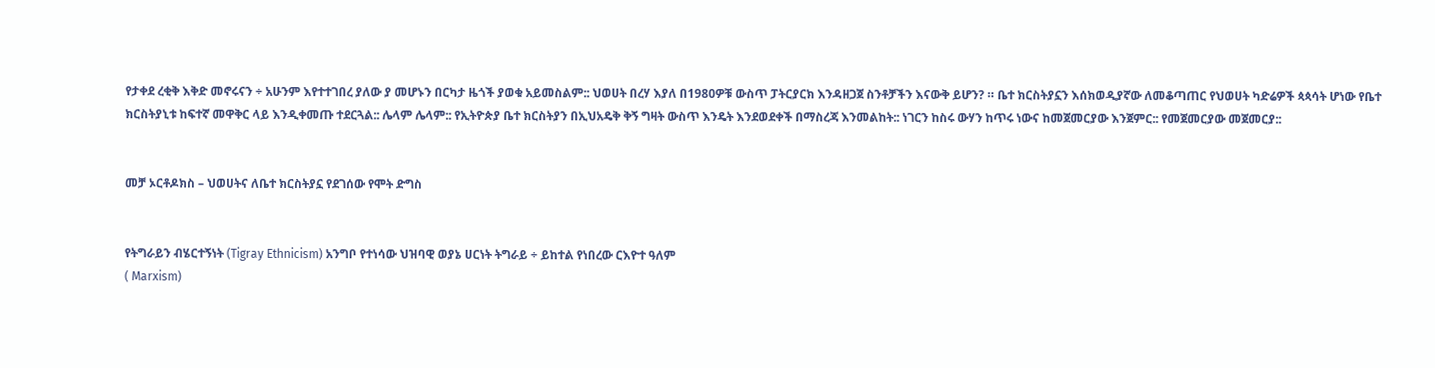የታቀደ ረቂቅ እቅድ መኖሩናን ÷ አሁንም እየተተገበረ ያለው ያ መሆኑን በርካታ ዜጎች ያወቁ አይመስልም:: ህወሀት በረሃ እያለ በ1980ዎቹ ውስጥ ፓትርያርክ እንዳዘጋጀ ስንቶቻችን እናውቅ ይሆን? ። ቤተ ክርስትያኗን እሰክወዲያኛው ለመቆጣጠር የህወሀት ካድሬዎች ጳጳሳት ሆነው የቤተ ክርስትያኒቱ ከፍተኛ መዋቅር ላይ እንዲቀመጡ ተደርጓል:: ሌላም ሌላም:: የኢትዮጵያ ቤተ ክርስትያን በኢህአዴቅ ቅኝ ግዛት ውስጥ እንዴት እንደወደቀች በማስረጃ እንመልከት:: ነገርን ከስሩ ውሃን ከጥሩ ነውና ከመጀመርያው እንጀምር:: የመጀመርያው መጀመርያ::


መቻ ኦርቶዶክስ – ህወሀትና ለቤተ ክርስትያኗ የደገሰው የሞት ድግስ


የትግራይን ብሄርተኝነት (Tigray Ethnicism) አንግቦ የተነሳው ህዝባዊ ወያኔ ሀርነት ትግራይ ÷ ይከተል የነበረው ርእዮተ ዓለም
( Marxism)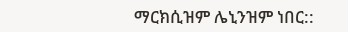ማርክሲዝም ሌኒንዝም ነበር::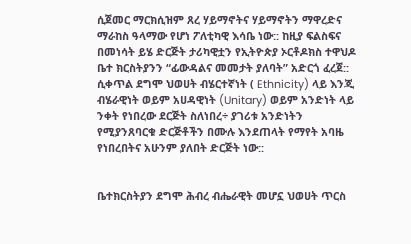ሲጀመር ማርክሲዝም ጸረ ሃይማኖትና ሃይማኖትን ማዋረድና ማራከስ ዓላማው የሆነ ፖለቲካዊ እሳቤ ነው:: ከዚያ ፍልስፍና በመነሳት ይሄ ድርጅት ታሪካዊቷን የኢትዮጵያ ኦርቶዶክስ ተዋህዶ ቤተ ክርስትያንን “ፊውዳልና መመታት ያለባት” አድርጎ ፈረጀ:: ሲቀጥል ደግሞ ህወሀት ብሄርተኛነት ( Ethnicity) ላይ እንጂ ብሄራዊነት ወይም አሀዳዊነት (Unitary) ወይም አንድነት ላይ ንቀት የነበረው ደርጅት ስለነበረ÷ ያገሪቱ አንድነትን የሚያንጸባርቁ ድርጅቶችን በሙሉ እንደጠላት የማየት አባዜ የነበረበትና አሁንም ያለበት ድርጅት ነው::


ቤተክርስትያን ደግሞ ሕብረ ብሔራዊት መሆኗ ህወሀት ጥርስ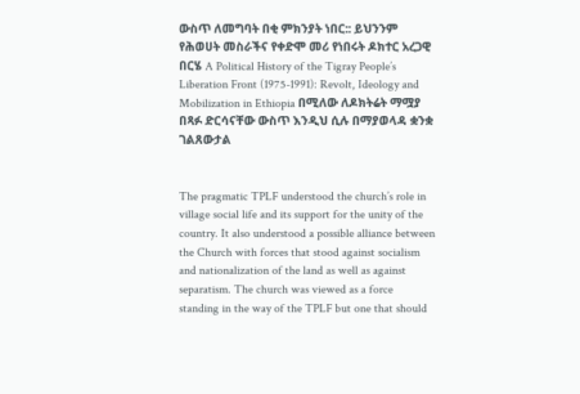ውስጥ ለመግባት በቂ ምክንያት ነበር:: ይህንንም የሕወሀት መስራችና የቀድሞ መሪ የነበሩት ዶክተር አረጋዊ በርሄ A Political History of the Tigray People’s Liberation Front (1975-1991): Revolt, Ideology and Mobilization in Ethiopia በሚለው ለዶክትሬት ማሟያ በጻፉ ድርሳናቸው ውስጥ እንዲህ ሲሉ በማያወላዳ ቋንቋ ገልጸውታል


The pragmatic TPLF understood the church’s role in village social life and its support for the unity of the country. It also understood a possible alliance between the Church with forces that stood against socialism and nationalization of the land as well as against separatism. The church was viewed as a force standing in the way of the TPLF but one that should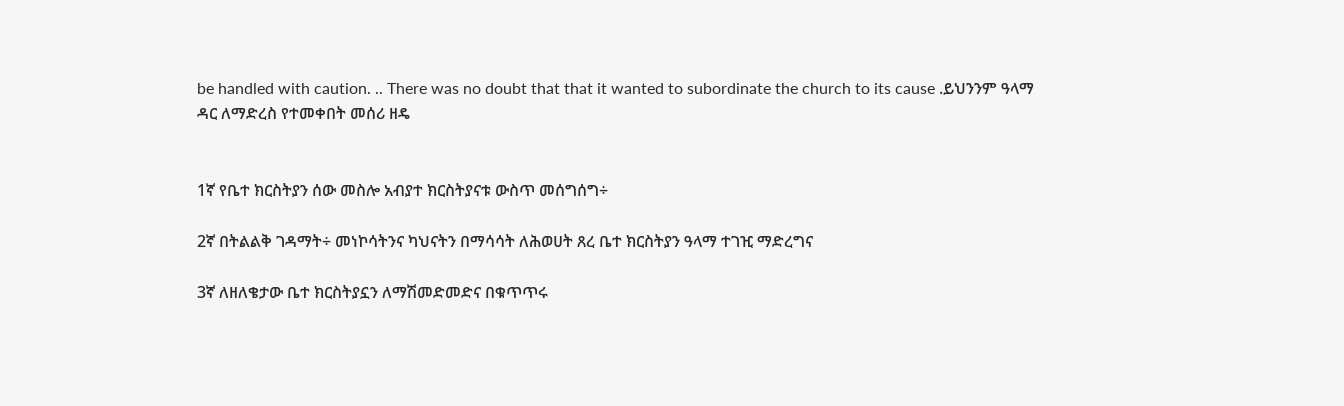be handled with caution. .. There was no doubt that that it wanted to subordinate the church to its cause .ይህንንም ዓላማ ዳር ለማድረስ የተመቀበት መሰሪ ዘዴ


1ኛ የቤተ ክርስትያን ሰው መስሎ አብያተ ክርስትያናቱ ውስጥ መሰግሰግ÷

2ኛ በትልልቅ ገዳማት÷ መነኮሳትንና ካህናትን በማሳሳት ለሕወሀት ጸረ ቤተ ክርስትያን ዓላማ ተገዢ ማድረግና

3ኛ ለዘለቄታው ቤተ ክርስትያኗን ለማሽመድመድና በቁጥጥሩ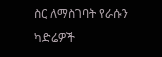ስር ለማስገባት የራሱን ካድሬዎች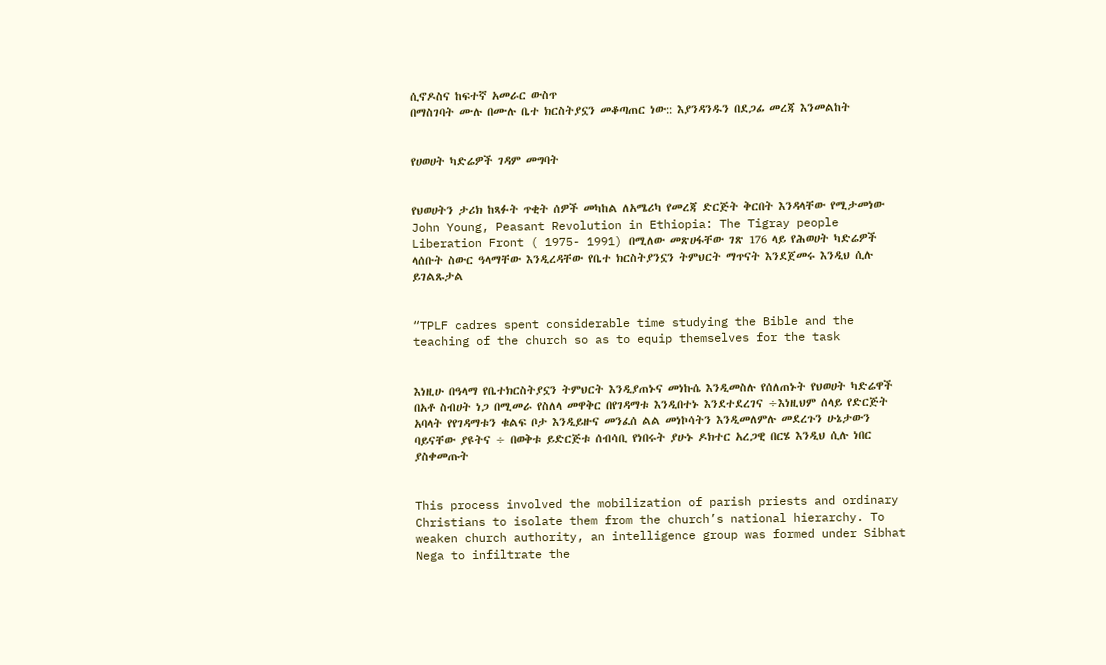ሲኖዶስና ከፍተኛ አመራር ውስጥ
በማስገባት ሙሉ በሙሉ ቤተ ክርስትያኗን መቆጣጠር ነው:: እያንዳንዱን በደጋፊ መረጃ እንመልከት


የሀወሀት ካድሬዎች ገዳም መግባት


የህወሀትን ታሪክ ከጻፉት ጥቂት ሰዎች መካከል ለአሜሪካ የመረጃ ድርጅት ቅርበት እንዳላቸው የሚታመነው John Young, Peasant Revolution in Ethiopia: The Tigray people Liberation Front ( 1975- 1991) በሚለው መጽሀፋቸው ገጽ 176 ላይ የሕወሀት ካድሬዎች ላሰቡት ስውር ዓላማቸው እንዲረዳቸው የቤተ ክርስትያንኗን ትምህርት ማጥናት እንደጀመሩ እንዲህ ሲሉ ይገልጹታል


“TPLF cadres spent considerable time studying the Bible and the teaching of the church so as to equip themselves for the task


እነዚሁ በዓላማ የቤተክርስትያኗን ትምህርት እንዲያጠኑና መነኩሴ እንዲመስሉ የሰለጠኑት የህወሀት ካድሬዋች በአቶ ስብሀት ነጋ በሚመራ የስለላ መዋቅር በየገዳማቱ እንዲበተኑ እንደተደረገና ÷እነዚህም ሰላይ የድርጅት አባላት የየገዳማቱን ቁልፍ ቦታ እንዲይዙና መንፈሰ ልል መነኮሳትን እንዲመለምሉ መደረጉን ሁኔታውን ባይናቸው ያዩትና ÷ በወቅቱ ይድርጅቱ ሰብሳቢ የነበሩት ያሁኑ ዶክተር አረጋዊ በርሄ እንዲህ ሲሉ ነበር ያስቀመጡት


This process involved the mobilization of parish priests and ordinary Christians to isolate them from the church’s national hierarchy. To weaken church authority, an intelligence group was formed under Sibhat Nega to infiltrate the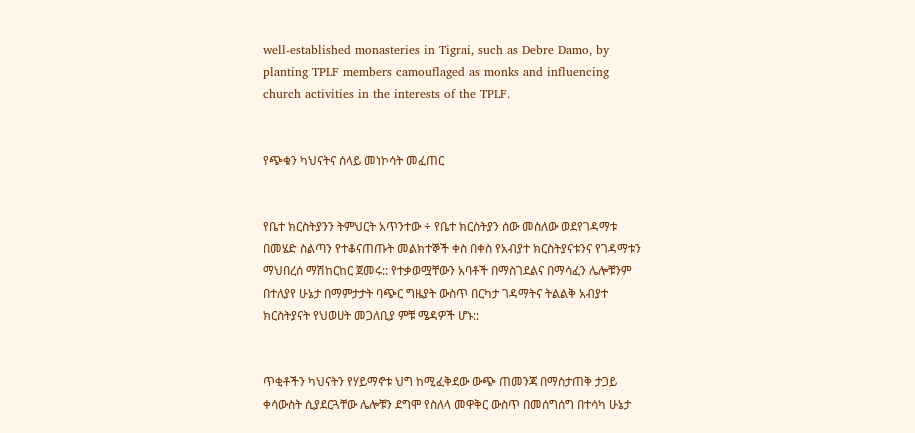well-established monasteries in Tigrai, such as Debre Damo, by planting TPLF members camouflaged as monks and influencing church activities in the interests of the TPLF.


የጭቁን ካህናትና ሰላይ መነኮሳት መፈጠር


የቤተ ክርስትያንን ትምህርት አጥንተው ÷ የቤተ ክርስትያን ሰው መስለው ወደየገዳማቱ በመሄድ ስልጣን የተቆናጠጡት መልክተኞች ቀስ በቀስ የአብያተ ክርስትያናቱንና የገዳማቱን ማህበረሰ ማሽከርከር ጀመሩ:: የተቃወሟቸውን አባቶች በማስገደልና በማሳፈን ሌሎቹንም በተለያየ ሁኔታ በማምታታት ባጭር ግዜያት ውስጥ በርካታ ገዳማትና ትልልቅ አብያተ ክርስትያናት የህወሀት መጋለቢያ ምቹ ሜዳዎች ሆኑ::


ጥቂቶችን ካህናትን የሃይማኖቱ ህግ ከሚፈቅደው ውጭ ጠመንጃ በማስታጠቅ ታጋይ ቀሳውስት ሲያደርጓቸው ሌሎቹን ደግሞ የስለላ መዋቅር ውስጥ በመሰግሰግ በተሳካ ሁኔታ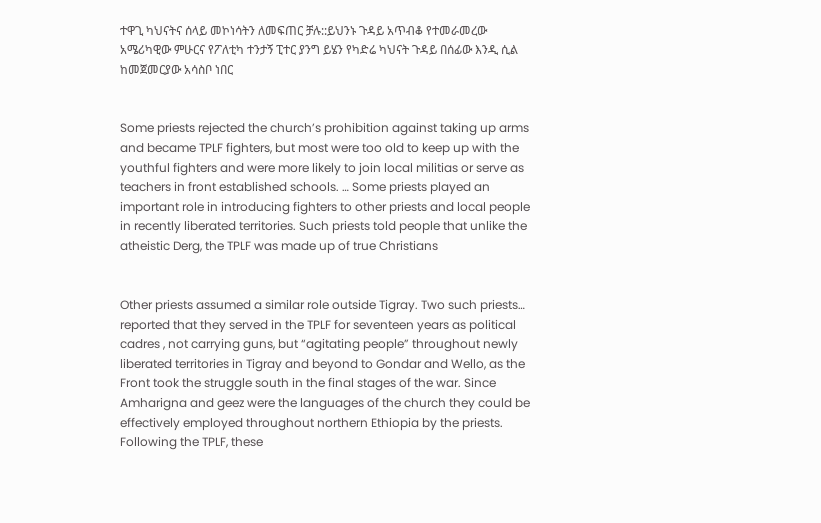ተዋጊ ካህናትና ሰላይ መኮነሳትን ለመፍጠር ቻሉ::ይህንኑ ጉዳይ አጥብቆ የተመራመረው አሜሪካዊው ምሁርና የፖለቲካ ተንታኝ ፒተር ያንግ ይሄን የካድሬ ካህናት ጉዳይ በሰፊው እንዲ ሲል ከመጀመርያው አሳስቦ ነበር


Some priests rejected the church’s prohibition against taking up arms and became TPLF fighters, but most were too old to keep up with the youthful fighters and were more likely to join local militias or serve as teachers in front established schools. … Some priests played an important role in introducing fighters to other priests and local people in recently liberated territories. Such priests told people that unlike the atheistic Derg, the TPLF was made up of true Christians


Other priests assumed a similar role outside Tigray. Two such priests… reported that they served in the TPLF for seventeen years as political cadres , not carrying guns, but “agitating people” throughout newly liberated territories in Tigray and beyond to Gondar and Wello, as the Front took the struggle south in the final stages of the war. Since Amharigna and geez were the languages of the church they could be effectively employed throughout northern Ethiopia by the priests. Following the TPLF, these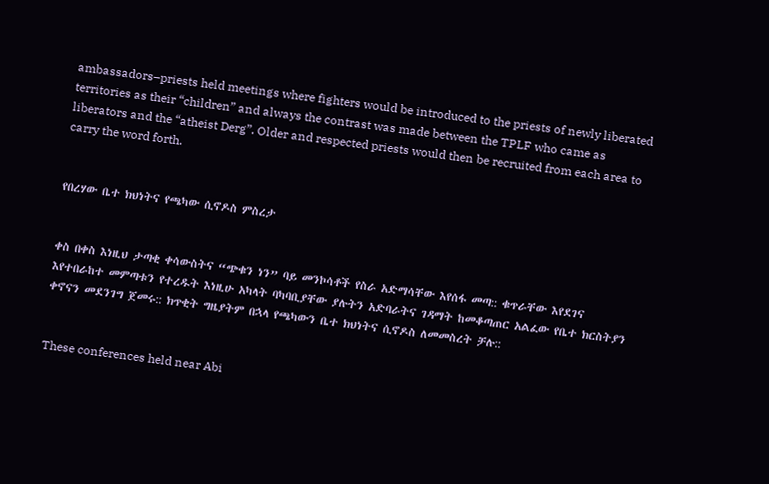ambassadors–priests held meetings where fighters would be introduced to the priests of newly liberated territories as their “children” and always the contrast was made between the TPLF who came as liberators and the “atheist Derg”. Older and respected priests would then be recruited from each area to carry the word forth.


የበረሃው ቤተ ክህነትና የጫካው ሲኖዶስ ምስረታ


ቀስ በቀስ እነዚህ ታጣቂ ቀሳውስትና “ጭቁን ነን” ባይ መንኮሳቶች የስራ አድማሳቸው እየሰፋ መጣ:: ቁጥራቸው እየደገና እየተበራከተ መምጣቱን የተረዱት እነዚሁ አካላት ባካባቢያቸው ያሉትን አድባራትና ገዳማት ከመቆጣጠር አልፈው የቤተ ክርስትያን ቀኖናን መደንገግ ጀመሩ:: ክጥቂት ግዜያትም በኋላ የጫካውን ቤተ ክህነትና ሲኖዶስ ለመመስረት ቻሉ::


These conferences held near Abi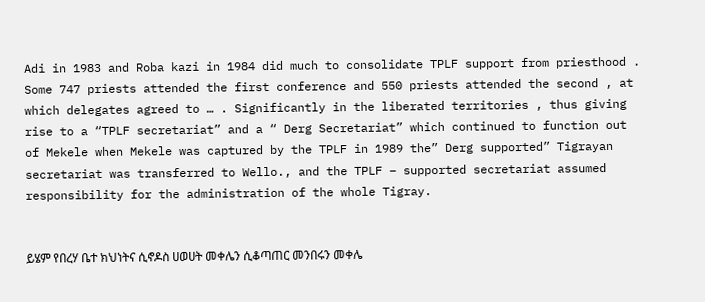Adi in 1983 and Roba kazi in 1984 did much to consolidate TPLF support from priesthood . Some 747 priests attended the first conference and 550 priests attended the second , at which delegates agreed to … . Significantly in the liberated territories , thus giving rise to a “TPLF secretariat” and a “ Derg Secretariat” which continued to function out of Mekele when Mekele was captured by the TPLF in 1989 the” Derg supported” Tigrayan secretariat was transferred to Wello., and the TPLF – supported secretariat assumed responsibility for the administration of the whole Tigray.


ይሄም የበረሃ ቤተ ክህነትና ሲኖዶስ ሀወሀት መቀሌን ሲቆጣጠር መንበሩን መቀሌ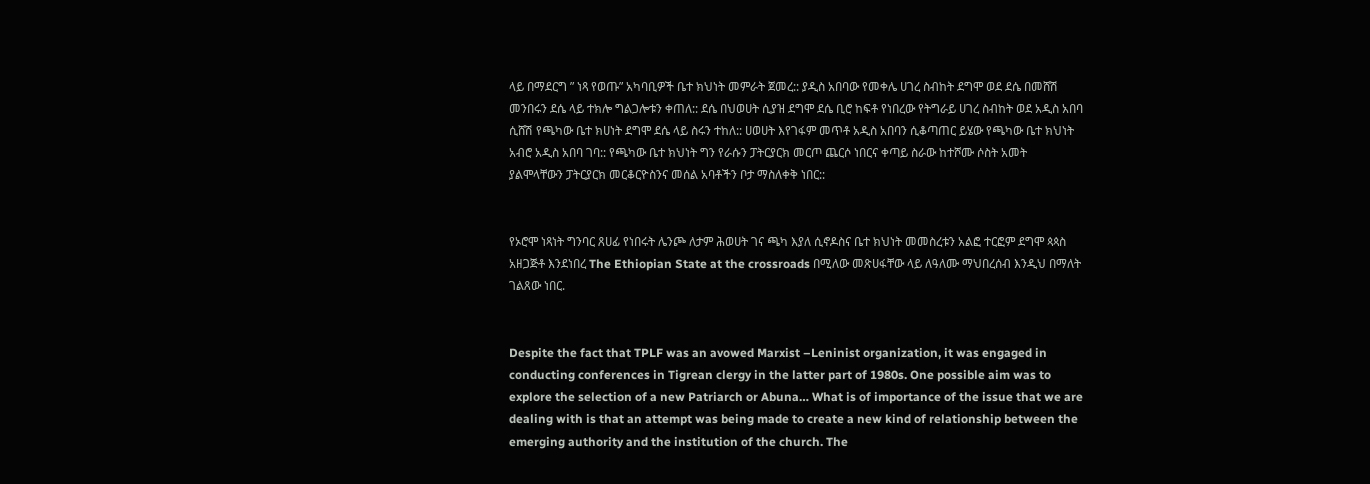ላይ በማደርግ ” ነጻ የወጡ” አካባቢዎች ቤተ ክህነት መምራት ጀመረ:: ያዲስ አበባው የመቀሌ ሀገረ ስብከት ደግሞ ወደ ደሴ በመሸሽ መንበሩን ደሴ ላይ ተክሎ ግልጋሎቱን ቀጠለ:: ደሴ በህወሀት ሲያዝ ደግሞ ደሴ ቢሮ ከፍቶ የነበረው የትግራይ ሀገረ ስብከት ወደ አዲስ አበባ ሲሸሽ የጫካው ቤተ ክሀነት ደግሞ ደሴ ላይ ስሩን ተከለ:: ሀወሀት እየገፋም መጥቶ አዲስ አበባን ሲቆጣጠር ይሄው የጫካው ቤተ ክህነት አብሮ አዲስ አበባ ገባ:: የጫካው ቤተ ክህነት ግን የራሱን ፓትርያርክ መርጦ ጨርሶ ነበርና ቀጣይ ስራው ከተሾሙ ሶስት አመት ያልሞላቸውን ፓትርያርክ መርቆርዮስንና መሰል አባቶችን ቦታ ማስለቀቅ ነበር::


የኦሮሞ ነጻነት ግንባር ጸሀፊ የነበሩት ሌንጮ ለታም ሕወሀት ገና ጫካ እያለ ሲኖዶስና ቤተ ክህነት መመስረቱን አልፎ ተርፎም ደግሞ ጳጳስ አዘጋጅቶ እንደነበረ The Ethiopian State at the crossroads በሚለው መጽሀፋቸው ላይ ለዓለሙ ማህበረሰብ እንዲህ በማለት ገልጸው ነበር.


Despite the fact that TPLF was an avowed Marxist –Leninist organization, it was engaged in conducting conferences in Tigrean clergy in the latter part of 1980s. One possible aim was to explore the selection of a new Patriarch or Abuna… What is of importance of the issue that we are dealing with is that an attempt was being made to create a new kind of relationship between the emerging authority and the institution of the church. The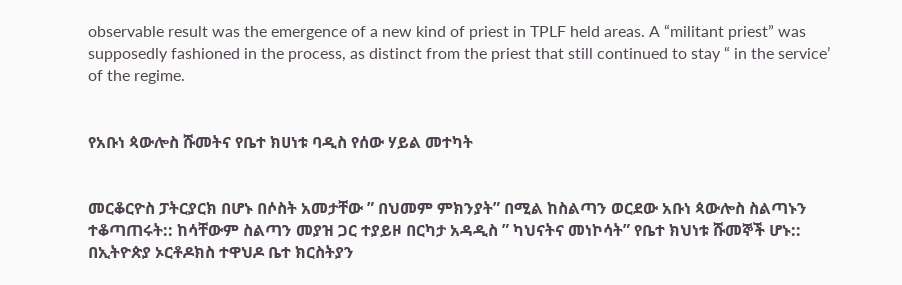observable result was the emergence of a new kind of priest in TPLF held areas. A “militant priest” was supposedly fashioned in the process, as distinct from the priest that still continued to stay “ in the service’ of the regime.


የአቡነ ጳውሎስ ሹመትና የቤተ ክሀነቱ ባዲስ የሰው ሃይል መተካት


መርቆርዮስ ፓትርያርክ በሆኑ በሶስት አመታቸው ” በህመም ምክንያት” በሚል ከስልጣን ወርደው አቡነ ጳውሎስ ስልጣኑን ተቆጣጠሩት:: ከሳቸውም ስልጣን መያዝ ጋር ተያይዞ በርካታ አዳዲስ ” ካህናትና መነኮሳት” የቤተ ክህነቱ ሹመኞች ሆኑ:: በኢትዮጵያ ኦርቶዶክስ ተዋህዶ ቤተ ክርስትያን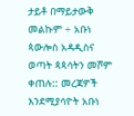ታይቶ በማይታውቅ መልኩም ÷ አቡነ ጳውሎስ አዳዲስና ወጣት ጳጳሳትን መሾም ቀጠሉ:: መረጃዎች እንደሚያሳዮት አቡነ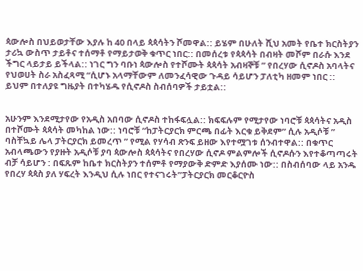ጳውሎስ በህይወታቸው እያሉ ከ 40 በላይ ጳጳሳትን ሾመዋል:: ይሄም በሁለት ሺህ አመት የቤተ ክርስትያን ታሪኳ ውስጥ ታይቶና ተሰማቶ የማይታወቅ ቁጥር ነበር:: በመሰረቱ የጳጳሳት በብዛት መሾም በራሱ እንደ ችግር ላይታይ ይችላል:: ነገር ግን ባቡነ ጳውሎስ የተሾሙት ጳጳሳት አብዛኞቹ ” የበረሃው ሲኖዶስ አባላትና የህወሀት ስራ አስፈጻሚ “ሲሆኑ አላማቸውም ለመንፈሳዊው ጉዳይ ሳይሆን ፓለቲካ ዘመም ነበር :: ይህም በተለያዩ ግዜያት በተካሄዱ የሲኖዶስ ስብሰባዎች ታይቷል::


አሁንም እንደሚታየው የአዲስ አበባው ሲኖዶስ ተከፋፍሏል:: ክፍፍሉም የሚታየው ነባሮቹ ጳጳሳትና አዲስ በተሾሙት ጳጳሳት መካከል ነው:: ነባሮቹ “ከፓትርያርክ ምርጫ በፊት እርቁ ይቅደም” ሲሉ አዲሶቹ ” ባስቸኳይ ሌላ ፓትርያርክ ይመረጥ ” የሚል የሃሳብ ጽንፍ ይዘው እየተሟገቱ ሰንብተዋል:: በቁጥር አብላጫውን የያዙት አዲሶቹ ያባ ጳውሎስ ጳጳሳትና የበረሃው ሲኖዶ ምልምሎች ሲኖዶሱን እየተቆጣጣሩት ብቻ ሳይሆን : በፍጹም ከቤተ ክርስትያን ተሰምቶ የማያውቅ ድምድ እያሰሙ ነው:: በስብሰባው ላይ አንዱ የበረሃ ጳጳስ ያለ ሃፍረት እንዲህ ሲሉ ነበር የተናገሩት”ፓትርያርክ መርቆርዮስ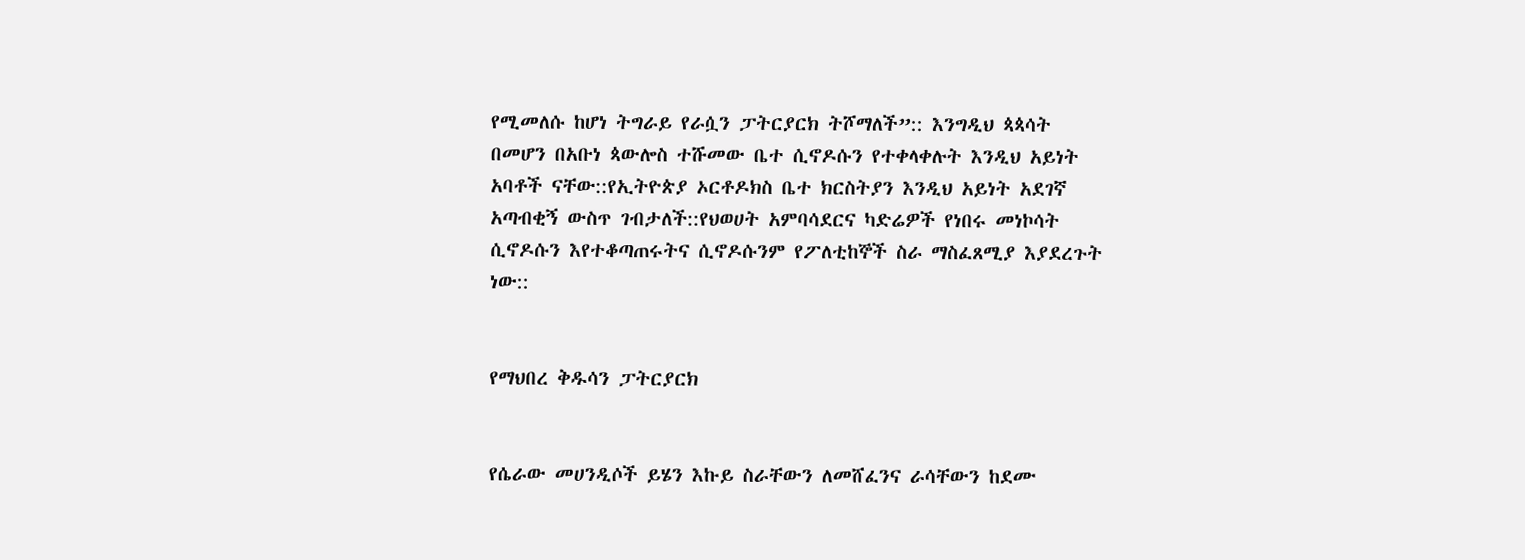የሚመለሱ ከሆነ ትግራይ የራሷን ፓትርያርክ ትሾማለች”:: እንግዲህ ጳጳሳት በመሆን በአቡነ ጳውሎስ ተሹመው ቤተ ሲኖዶሱን የተቀላቀሉት እንዲህ አይነት አባቶች ናቸው::የኢትዮጵያ ኦርቶዶክስ ቤተ ክርስትያን እንዲህ አይነት አደገኛ አጣብቂኝ ውስጥ ገብታለች::የህወሀት አምባሳደርና ካድሬዎች የነበሩ መነኮሳት ሲኖዶሱን እየተቆጣጠሩትና ሲኖዶሱንም የፖለቲከኞች ስራ ማስፈጸሚያ እያደረጉት ነው::


የማህበረ ቅዱሳን ፓትርያርክ


የሴራው መሀንዲሶች ይሄን እኩይ ስራቸውን ለመሸፈንና ራሳቸውን ከደሙ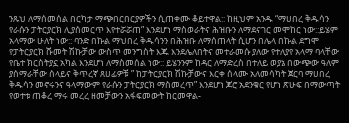ንጹህ ለማሰመሰል በርካታ ማጭበርበርያዎችን ሲጠቀሙ ቆይተዋል:: ከዚህም አንዱ “ማሀበረ ቅዱሳን የራሱን ፓትርያርክ ሊያሰመርጥ እየተሯሯጠ” እንደሆነ ማስወራትና ሕዝቡን ለማደናገር መሞከር ነው::ይሄም አላማው ሁለት ነው:: ባንድ በኩል ማህበረ ቅዱሳንን በሕዝቡ ለማሰጠላት ሲሆን በሌላ በኩል ደግሞ የፓትርያርክ ሹመት ሽኩቻው ውስጥ መንግስት እጁ እንደሌለበትና መተራመሱ ያለው የተለያየ አላማ ባላቸው የቤተ ክርስትያኗ አካል እንደሆነ ለማስመሰል ነው:: ይሄንንም ከዳር ለማድረስ በተለይ ወያኔ በውጭው ዓለም ያሰማራቸው ሰላይና ቅጥረኛ ጸሀፊዎቹ ” ከፓትርያርክ ሽኩቻውና እርቀ ሰላሙ አለመሳካት ጀርባ ማሀበረ ቅዱሳን መኖሩንና ዓላማውም የራሱን ፓትርያርክ ማስመረጥ” እንደሆነ ጆሮ አደንቁር የሆነ ጽሁፍ በማውጣት የወተቱ ጠቆረ ማሩ መረረ ዘመቻውን አፋፍመውት ከርመዋል-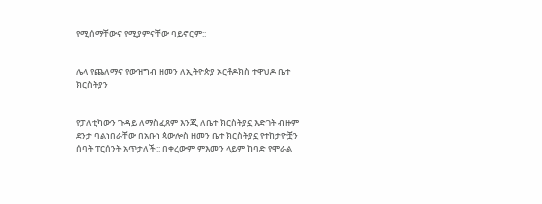የሚሰማቸውና የሚያምናቸው ባይኖርም::


ሌላ የጨለማና የውዝግብ ዘመን ለኢትዮጵያ ኦርቶዶክስ ተዋህዶ ቤተ ክርስትያን


የፓለቲካውን ጉዳይ ለማስፈጸም እንጂ ለቤተ ክርስትያኗ እድገት ብዙም ደንታ ባልነበራቸው በአቡነ ጳውሎስ ዘመን ቤተ ክርስትያኗ የተከታዮቿን ሰባት ፐርሰንት አጥታለች:: በቀረውም ምእመን ላይም ከባድ የሞራል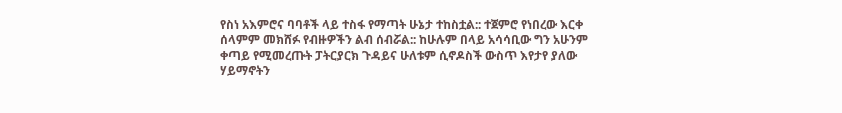የስነ አእምሮና ባባቶች ላይ ተስፋ የማጣት ሁኔታ ተከስቷል:: ተጀምሮ የነበረው እርቀ ሰላምም መክሸፉ የብዙዎችን ልብ ሰብሯል:: ከሁሉም በላይ አሳሳቢው ግን አሁንም ቀጣይ የሚመረጡት ፓትርያርክ ጉዳይና ሁለቱም ሲኖዶስች ውስጥ እየታየ ያለው ሃይማኖትን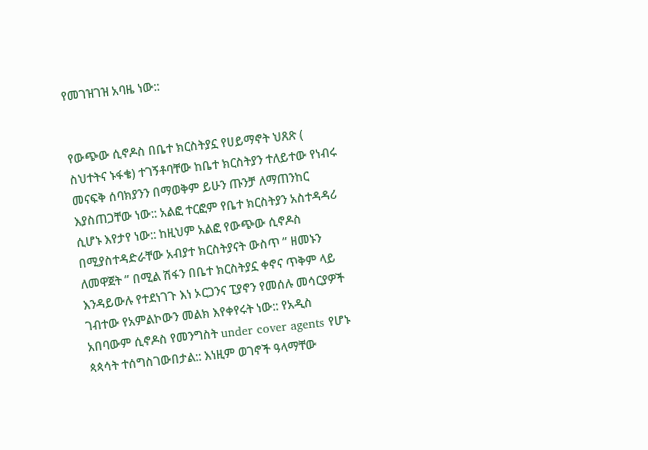የመገዝገዝ አባዜ ነው::


የውጭው ሲኖዶስ በቤተ ክርስትያኗ የሀይማኖት ህጸጽ ( ስህተትና ኑፋቄ) ተገኝቶባቸው ከቤተ ክርስትያን ተለይተው የነብሩ መናፍቅ ሰባክያንን በማወቅም ይሁን ጡንቻ ለማጠንከር እያስጠጋቸው ነው:: አልፎ ተርፎም የቤተ ክርስትያን አስተዳዳሪ ሲሆኑ እየታየ ነው:: ከዚህም አልፎ የውጭው ሲኖዶስ በሚያስተዳድራቸው አብያተ ክርስትያናት ውስጥ ” ዘመኑን ለመዋጀት ” በሚል ሽፋን በቤተ ክርስትያኗ ቀኖና ጥቅም ላይ እንዳይውሉ የተደነገጉ እነ ኦርጋንና ፒያኖን የመሰሉ መሳርያዎች ገብተው የአምልኮውን መልክ እየቀየሩት ነው:: የአዲስ አበባውም ሲኖዶስ የመንግስት under cover agents የሆኑ ጳጳሳት ተሰግስገውበታል:: እነዚም ወገኖች ዓላማቸው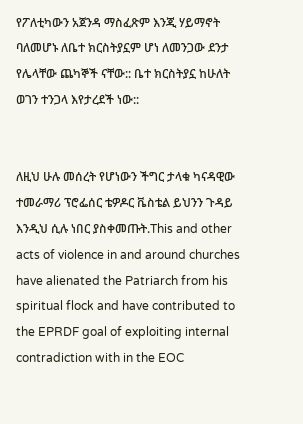የፖለቲካውን አጀንዳ ማስፈጽም እንጂ ሃይማኖት ባለመሆኑ ለቤተ ክርስትያኗም ሆነ ለመንጋው ደንታ የሌላቸው ጨካኞች ናቸው:: ቤተ ክርስትያኗ ከሁለት ወገን ተንጋላ እየታረደች ነው::


ለዚህ ሁሉ መሰረት የሆነውን ችግር ታላቁ ካናዳዊው ተመራማሪ ፕሮፌሰር ቴዎዶር ቬስቴል ይህንን ጉዳይ እንዲህ ሲሉ ነበር ያስቀመጡት.This and other acts of violence in and around churches have alienated the Patriarch from his spiritual flock and have contributed to the EPRDF goal of exploiting internal contradiction with in the EOC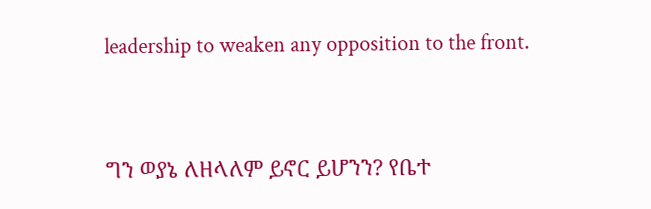leadership to weaken any opposition to the front.


ግን ወያኔ ለዘላለም ይኖር ይሆንን? የቤተ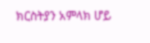ክርስትያን አምላክ ሆይ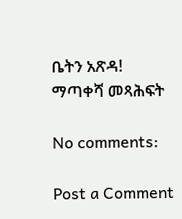ቤትን አጽዳ!
ማጣቀሻ መጻሕፍት

No comments:

Post a Comment